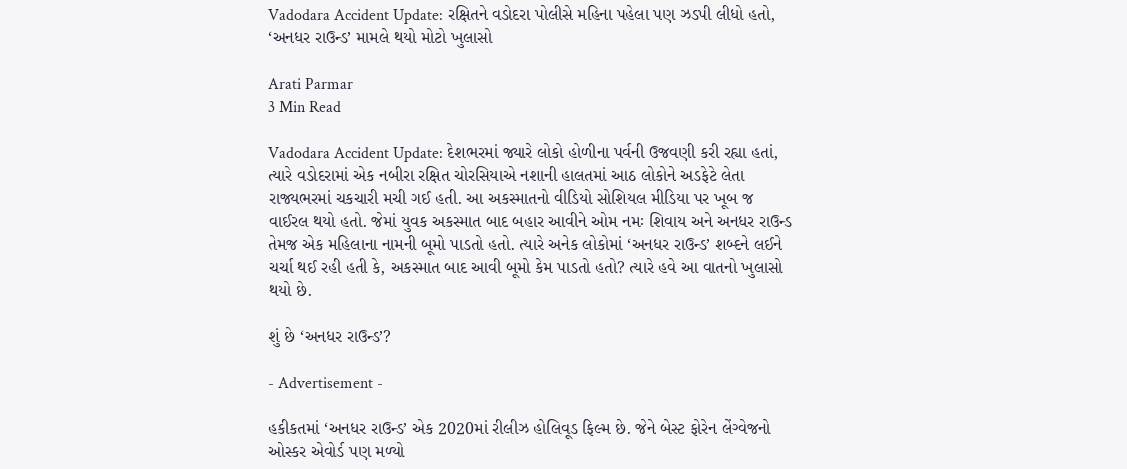Vadodara Accident Update: રક્ષિતને વડોદરા પોલીસે મહિના પહેલા પણ ઝડપી લીધો હતો, ‘અનધર રાઉન્ડ’ મામલે થયો મોટો ખુલાસો

Arati Parmar
3 Min Read

Vadodara Accident Update: દેશભરમાં જ્યારે લોકો હોળીના પર્વની ઉજવણી કરી રહ્યા હતાં, ત્યારે વડોદરામાં એક નબીરા રક્ષિત ચોરસિયાએ નશાની હાલતમાં આઠ લોકોને અડફેટે લેતા રાજ્યભરમાં ચકચારી મચી ગઈ હતી. આ અકસ્માતનો વીડિયો સોશિયલ મીડિયા પર ખૂબ જ વાઈરલ થયો હતો. જેમાં યુવક અકસ્માત બાદ બહાર આવીને ઓમ નમઃ શિવાય અને અનધર રાઉન્ડ તેમજ એક મહિલાના નામની બૂમો પાડતો હતો. ત્યારે અનેક લોકોમાં ‘અનધર રાઉન્ડ’ શબ્દને લઈને ચર્ચા થઈ રહી હતી કે, અકસ્માત બાદ આવી બૂમો કેમ પાડતો હતો? ત્યારે હવે આ વાતનો ખુલાસો થયો છે.

શું છે ‘અનધર રાઉન્ડ’?

- Advertisement -

હકીકતમાં ‘અનધર રાઉન્ડ’ એક 2020માં રીલીઝ હોલિવૂડ ફિલ્મ છે. જેને બેસ્ટ ફોરેન લેંગ્વેજનો ઓસ્કર એવોર્ડ પણ મળ્યો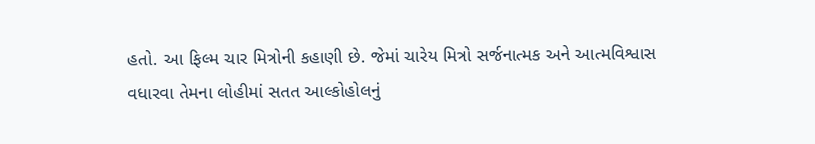હતો. આ ફિલ્મ ચાર મિત્રોની કહાણી છે. જેમાં ચારેય મિત્રો સર્જનાત્મક અને આત્મવિશ્વાસ વધારવા તેમના લોહીમાં સતત આલ્કોહોલનું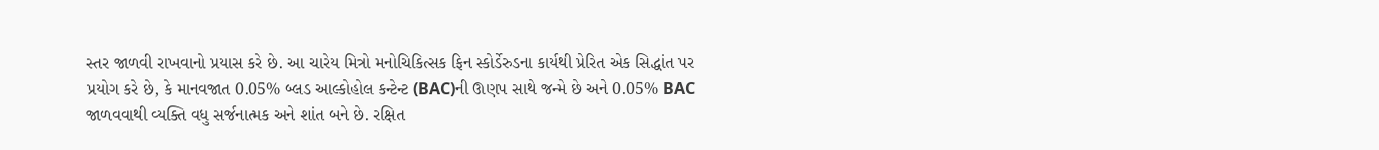સ્તર જાળવી રાખવાનો પ્રયાસ કરે છે. આ ચારેય મિત્રો મનોચિકિત્સક ફિન સ્કોર્ડેરુડના કાર્યથી પ્રેરિત એક સિદ્ધાંત પર પ્રયોગ કરે છે, કે માનવજાત 0.05% બ્લડ આલ્કોહોલ કન્ટેન્ટ (BAC)ની ઊણપ સાથે જન્મે છે અને 0.05% BAC જાળવવાથી વ્યક્તિ વધુ સર્જનાત્મક અને શાંત બને છે. રક્ષિત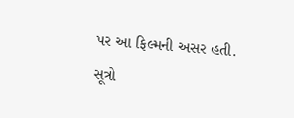પર આ ફિલ્મની અસર હતી. સૂત્રો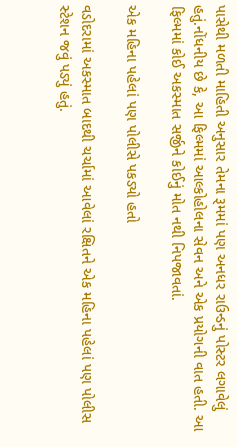પાસેથી મળતી માહિતી અનુસાર તેમના રૂમમાં પણ અનધર રાઉન્ડનું પોસ્ટર લગાવેલું હતું.નોંધનીય છે કે, આ ફિલ્મમાં આલ્કોહોલના સેવન અને એક પ્રયોગની વાત હતી. આ ફિલ્મમાં કોઈ અકસ્માત સર્જીને કોઈનું મોત નથી નિપજાવતાં.

એક મહિના પહેલાં પણ પોલીસે પકડ્યો હતો

વડોદરામાં અકસ્માત બાદથી ચર્ચામાં આવેલાં રક્ષિતને એક મહિના પહેલાં પણ પોલીસ સ્ટેશન જવું પડ્યું હતું.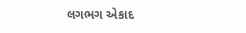લગભગ એકાદ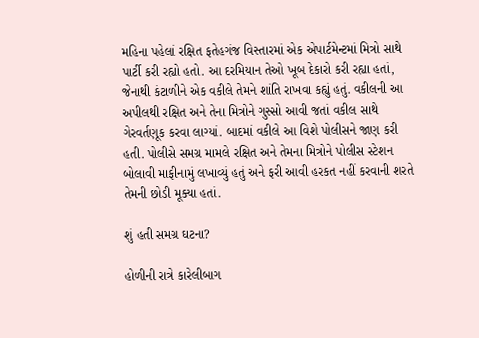મહિના પહેલાં રક્ષિત ફતેહગંજ વિસ્તારમાં એક એપાર્ટમેન્ટમાં મિત્રો સાથે પાર્ટી કરી રહ્યો હતો. આ દરમિયાન તેઓ ખૂબ દેકારો કરી રહ્યા હતાં, જેનાથી કંટાળીને એક વકીલે તેમને શાંતિ રાખવા કહ્યું હતું. વકીલની આ અપીલથી રક્ષિત અને તેના મિત્રોને ગુસ્સો આવી જતાં વકીલ સાથે ગેરવર્તણૂક કરવા લાગ્યાં. બાદમાં વકીલે આ વિશે પોલીસને જાણ કરી હતી. પોલીસે સમગ્ર મામલે રક્ષિત અને તેમના મિત્રોને પોલીસ સ્ટેશન બોલાવી માફીનામું લખાવ્યું હતું અને ફરી આવી હરકત નહીં કરવાની શરતે તેમની છોડી મૂક્યા હતાં.

શું હતી સમગ્ર ઘટના?

હોળીની રાત્રે કારેલીબાગ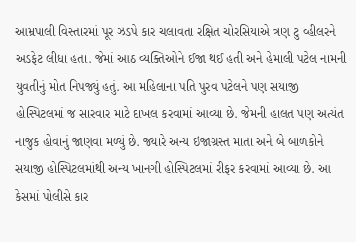આમ્રપાલી વિસ્તારમાં પૂર ઝડપે કાર ચલાવતા રક્ષિત ચોરસિયાએ ત્રણ ટુ વ્હીલરને અડફેટ લીધા હતા. જેમાં આઠ વ્યક્તિઓને ઈજા થઈ હતી અને હેમાલી પટેલ નામની યુવતીનું મોત નિપજ્યું હતું. આ મહિલાના પતિ પુરવ પટેલને પણ સયાજી હોસ્પિટલમાં જ સારવાર માટે દાખલ કરવામાં આવ્યા છે. જેમની હાલત પણ અત્યંત નાજુક હોવાનું જાણવા મળ્યું છે. જ્યારે અન્ય ઇજાગ્રસ્ત માતા અને બે બાળકોને સયાજી હોસ્પિટલમાંથી અન્ય ખાનગી હોસ્પિટલમાં રીફર કરવામાં આવ્યા છે. આ કેસમાં પોલીસે કાર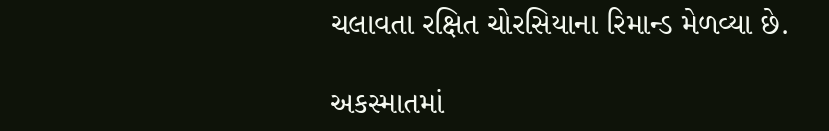ચલાવતા રક્ષિત ચોરસિયાના રિમાન્ડ મેળવ્યા છે.

અકસ્માતમાં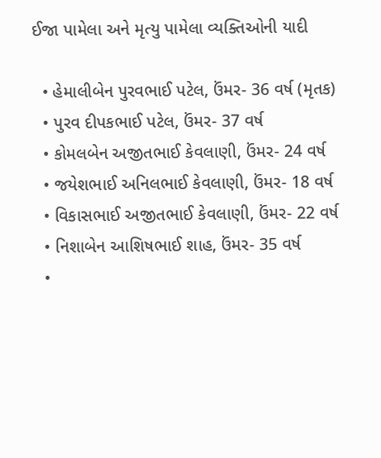ઈજા પામેલા અને મૃત્યુ પામેલા વ્યક્તિઓની યાદી

  • હેમાલીબેન પુરવભાઈ પટેલ, ઉંમર- 36 વર્ષ (મૃતક)
  • પુરવ દીપકભાઈ પટેલ, ઉંમર- 37 વર્ષ
  • કોમલબેન અજીતભાઈ કેવલાણી, ઉંમર- 24 વર્ષ
  • જયેશભાઈ અનિલભાઈ કેવલાણી, ઉંમર- 18 વર્ષ
  • વિકાસભાઈ અજીતભાઈ કેવલાણી, ઉંમર- 22 વર્ષ
  • નિશાબેન આશિષભાઈ શાહ, ઉંમર- 35 વર્ષ
  •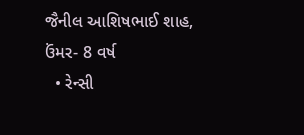જૈનીલ આશિષભાઈ શાહ, ઉંમર- 8 વર્ષ
  • રેન્સી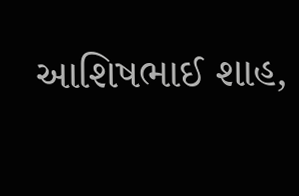આશિષભાઈ શાહ,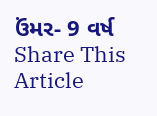ઉંમર- 9 વર્ષ
Share This Article